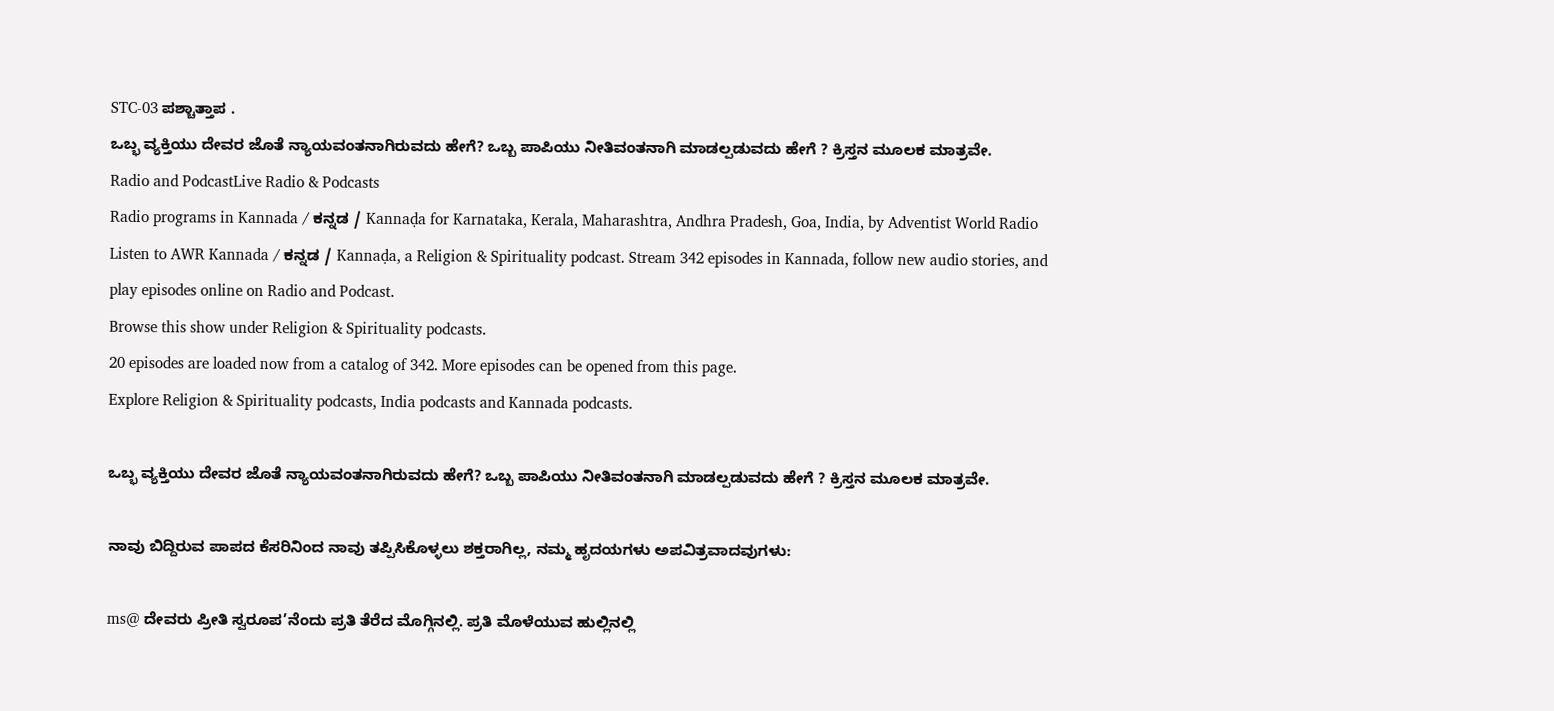STC-03 ಪಶ್ಚಾತ್ತಾಪ .
ಒಬ್ಭ ವ್ಯಕ್ತಿಯು ದೇವರ ಜೊತೆ ನ್ಯಾಯವಂತನಾಗಿರುವದು ಹೇಗೆ? ಒಬ್ಬ ಪಾಪಿಯು ನೀತಿವಂತನಾಗಿ ಮಾಡಲ್ಪಡುವದು ಹೇಗೆ ? ಕ್ರಿಸ್ತನ ಮೂಲಕ ಮಾತ್ರವೇ.
Radio and PodcastLive Radio & Podcasts
Radio programs in Kannada / ಕನ್ನಡ / Kannaḍa for Karnataka, Kerala, Maharashtra, Andhra Pradesh, Goa, India, by Adventist World Radio
Listen to AWR Kannada / ಕನ್ನಡ / Kannaḍa, a Religion & Spirituality podcast. Stream 342 episodes in Kannada, follow new audio stories, and play episodes online on Radio and Podcast.
Browse this show under Religion & Spirituality podcasts.
20 episodes are loaded now from a catalog of 342. More episodes can be opened from this page.
Explore Religion & Spirituality podcasts, India podcasts and Kannada podcasts.

ಒಬ್ಭ ವ್ಯಕ್ತಿಯು ದೇವರ ಜೊತೆ ನ್ಯಾಯವಂತನಾಗಿರುವದು ಹೇಗೆ? ಒಬ್ಬ ಪಾಪಿಯು ನೀತಿವಂತನಾಗಿ ಮಾಡಲ್ಪಡುವದು ಹೇಗೆ ? ಕ್ರಿಸ್ತನ ಮೂಲಕ ಮಾತ್ರವೇ.

ನಾವು ಬಿದ್ದಿರುವ ಪಾಪದ ಕೆಸರಿನಿಂದ ನಾವು ತಪ್ಪಿಸಿಕೊಳ್ಳಲು ಶಕ್ತರಾಗಿಲ್ಲ, ನಮ್ಮ ಹೃದಯಗಳು ಅಪವಿತ್ರವಾದವುಗಳು:

ms@ ದೇವರು ಪ್ರೀತಿ ಸ್ವರೂಪ’ನೆಂದು ಪ್ರತಿ ತೆರೆದ ಮೊಗ್ಗಿನಲ್ಲಿ. ಪ್ರತಿ ಮೊಳೆಯುವ ಹುಲ್ಲಿನಲ್ಲಿ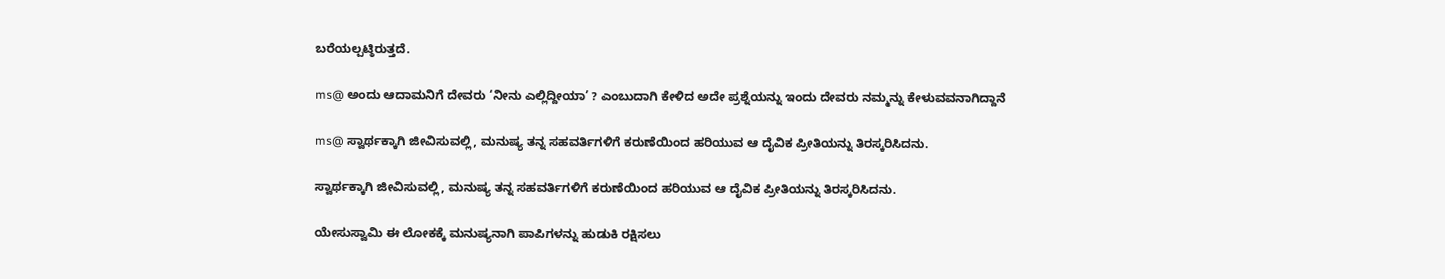ಬರೆಯಲ್ಪಟ್ಠಿರುತ್ತದೆ.

ms@ ಅಂದು ಆದಾಮನಿಗೆ ದೇವರು ‘ನೀನು ಎಲ್ಲಿದ್ದೀಯಾ’ ? ಎಂಬುದಾಗಿ ಕೇಳಿದ ಅದೇ ಪ್ರಶ್ನೆಯನ್ನು ಇಂದು ದೇವರು ನಮ್ಮನ್ನು ಕೇಳುವವನಾಗಿದ್ದಾನೆ

ms@ ಸ್ವಾರ್ಥಕ್ಕಾಗಿ ಜೀವಿಸುವಲ್ಲಿ, ಮನುಷ್ಯ ತನ್ನ ಸಹವರ್ತಿಗಳಿಗೆ ಕರುಣೆಯಿಂದ ಹರಿಯುವ ಆ ದೈವಿಕ ಪ್ರೀತಿಯನ್ನು ತಿರಸ್ಕರಿಸಿದನು.

ಸ್ವಾರ್ಥಕ್ಕಾಗಿ ಜೀವಿಸುವಲ್ಲಿ, ಮನುಷ್ಯ ತನ್ನ ಸಹವರ್ತಿಗಳಿಗೆ ಕರುಣೆಯಿಂದ ಹರಿಯುವ ಆ ದೈವಿಕ ಪ್ರೀತಿಯನ್ನು ತಿರಸ್ಕರಿಸಿದನು.

ಯೇಸುಸ್ವಾಮಿ ಈ ಲೋಕಕ್ಕೆ ಮನುಷ್ಯನಾಗಿ ಪಾಪಿಗಳನ್ನು ಹುಡುಕಿ ರಕ್ಷಿಸಲು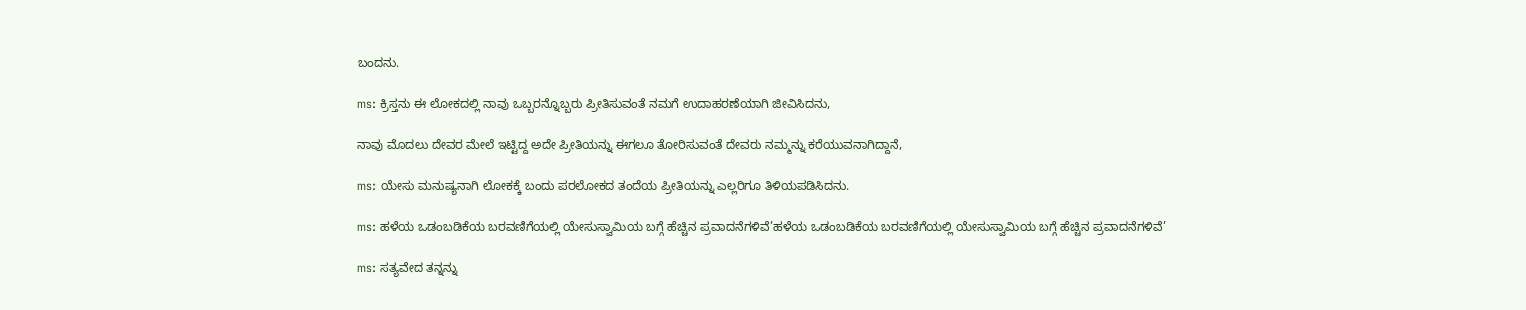ಬಂದನು.

ms: ಕ್ರಿಸ್ತನು ಈ ಲೋಕದಲ್ಲಿ ನಾವು ಒಬ್ಬರನ್ನೊಬ್ಬರು ಪ್ರೀತಿಸುವಂತೆ ನಮಗೆ ಉದಾಹರಣೆಯಾಗಿ ಜೀವಿಸಿದನು,

ನಾವು ಮೊದಲು ದೇವರ ಮೇಲೆ ಇಟ್ಟಿದ್ದ ಅದೇ ಪ್ರೀತಿಯನ್ನು ಈಗಲೂ ತೋರಿಸುವಂತೆ ದೇವರು ನಮ್ಮನ್ನು ಕರೆಯುವನಾಗಿದ್ದಾನೆ,

ms: ಯೇಸು ಮನುಷ್ಯನಾಗಿ ಲೋಕಕ್ಕೆ ಬಂದು ಪರಲೋಕದ ತಂದೆಯ ಪ್ರೀತಿಯನ್ನು ಎಲ್ಲರಿಗೂ ತಿಳಿಯಪಡಿಸಿದನು.

ms: ಹಳೆಯ ಒಡಂಬಡಿಕೆಯ ಬರವಣಿಗೆಯಲ್ಲಿ ಯೇಸುಸ್ವಾಮಿಯ ಬಗ್ಗೆ ಹೆಚ್ಚಿನ ಪ್ರವಾದನೆಗಳಿವೆ’ಹಳೆಯ ಒಡಂಬಡಿಕೆಯ ಬರವಣಿಗೆಯಲ್ಲಿ ಯೇಸುಸ್ವಾಮಿಯ ಬಗ್ಗೆ ಹೆಚ್ಚಿನ ಪ್ರವಾದನೆಗಳಿವೆ’

ms: ಸತ್ಯವೇದ ತನ್ನನ್ನು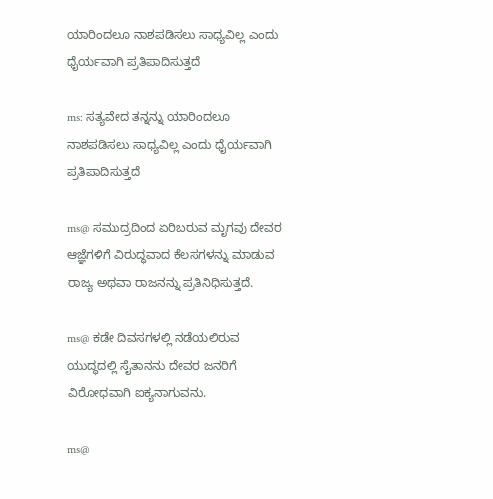ಯಾರಿಂದಲೂ ನಾಶಪಡಿಸಲು ಸಾಧ್ಯವಿಲ್ಲ ಎಂದು ಧೈರ್ಯವಾಗಿ ಪ್ರತಿಪಾದಿಸುತ್ತದೆ

ms: ಸತ್ಯವೇದ ತನ್ನನ್ನು ಯಾರಿಂದಲೂ ನಾಶಪಡಿಸಲು ಸಾಧ್ಯವಿಲ್ಲ ಎಂದು ಧೈರ್ಯವಾಗಿ ಪ್ರತಿಪಾದಿಸುತ್ತದೆ

ms@ ಸಮುದ್ರದಿಂದ ಏರಿಬರುವ ಮೃಗವು ದೇವರ ಆಜ್ಞೆಗಳಿಗೆ ವಿರುದ್ಧವಾದ ಕೆಲಸಗಳನ್ನು ಮಾಡುವ ರಾಜ್ಯ ಅಥವಾ ರಾಜನನ್ನು ಪ್ರತಿನಿಧಿಸುತ್ತದೆ.

ms@ ಕಡೇ ದಿವಸಗಳಲ್ಲಿ ನಡೆಯಲಿರುವ ಯುದ್ಧದಲ್ಲಿ ಸೈತಾನನು ದೇವರ ಜನರಿಗೆ ವಿರೋಧವಾಗಿ ಐಕ್ಯನಾಗುವನು.

ms@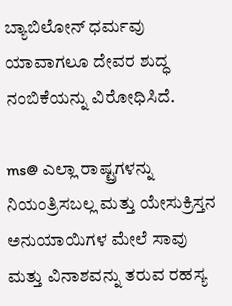ಬ್ಯಾಬಿಲೋನ್ ಧರ್ಮವು ಯಾವಾಗಲೂ ದೇವರ ಶುದ್ಧ ನಂಬಿಕೆಯನ್ನು ವಿರೋಧಿಸಿದೆ.

ms@ ಎಲ್ಲಾ ರಾಷ್ಟ್ರಗಳನ್ನು ನಿಯಂತ್ರಿಸಬಲ್ಲ ಮತ್ತು ಯೇಸುಕ್ರಿಸ್ತನ ಅನುಯಾಯಿಗಳ ಮೇಲೆ ಸಾವು ಮತ್ತು ವಿನಾಶವನ್ನು ತರುವ ರಹಸ್ಯ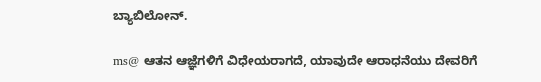ಬ್ಯಾಬಿಲೋನ್.

ms@ ಆತನ ಆಜ್ಞೆಗಳಿಗೆ ವಿಧೇಯರಾಗದೆ, ಯಾವುದೇ ಆರಾಧನೆಯು ದೇವರಿಗೆ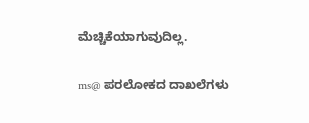ಮೆಚ್ಚಿಕೆಯಾಗುವುದಿಲ್ಲ.

ms@ ಪರಲೋಕದ ದಾಖಲೆಗಳು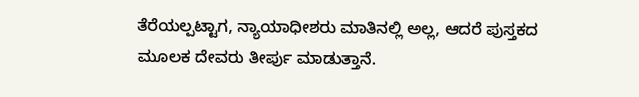ತೆರೆಯಲ್ಪಟ್ಟಾಗ, ನ್ಯಾಯಾಧೀಶರು ಮಾತಿನಲ್ಲಿ ಅಲ್ಲ, ಆದರೆ ಪುಸ್ತಕದ ಮೂಲಕ ದೇವರು ತೀರ್ಪು ಮಾಡುತ್ತಾನೆ.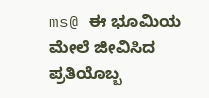ms@ ಈ ಭೂಮಿಯ ಮೇಲೆ ಜೀವಿಸಿದ ಪ್ರತಿಯೊಬ್ಬ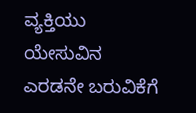ವ್ಯಕ್ತಿಯು ಯೇಸುವಿನ ಎರಡನೇ ಬರುವಿಕೆಗೆ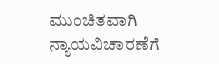ಮುಂಚಿತವಾಗಿ ನ್ಯಾಯವಿಚಾರಣೆಗೆ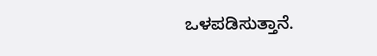ಒಳಪಡಿಸುತ್ತಾನೆ.